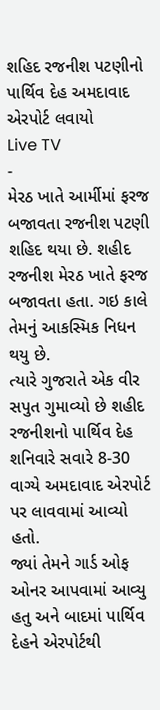શહિદ રજનીશ પટણીનો પાર્થિવ દેહ અમદાવાદ એરપોર્ટ લવાયો
Live TV
-
મેરઠ ખાતે આર્મીમાં ફરજ બજાવતા રજનીશ પટણી શહિદ થયા છે. શહીદ રજનીશ મેરઠ ખાતે ફરજ બજાવતા હતા. ગઇ કાલે તેમનું આકસ્મિક નિધન થયુ છે.
ત્યારે ગુજરાતે એક વીર સપુત ગુમાવ્યો છે શહીદ રજનીશનો પાર્થિવ દેહ શનિવારે સવારે 8-30 વાગ્યે અમદાવાદ એરપોર્ટ પર લાવવામાં આવ્યો હતો.
જ્યાં તેમને ગાર્ડ ઓફ ઓનર આપવામાં આવ્યુ હતુ અને બાદમાં પાર્થિવ દેહને એરપોર્ટથી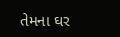તેમના ઘર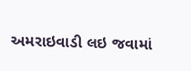અમરાઇવાડી લઇ જવામાં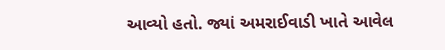આવ્યો હતો. જ્યાં અમરાઈવાડી ખાતે આવેલ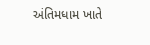અંતિમધામ ખાતે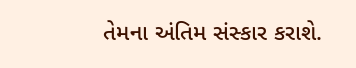તેમના અંતિમ સંસ્કાર કરાશે.